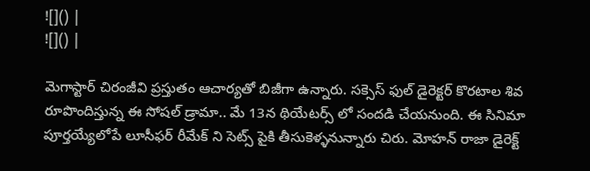![]() |
![]() |

మెగాస్టార్ చిరంజీవి ప్రస్తుతం ఆచార్యతో బిజీగా ఉన్నారు. సక్సెస్ ఫుల్ డైరెక్టర్ కొరటాల శివ రూపొందిస్తున్న ఈ సోషల్ డ్రామా.. మే 13న థియేటర్స్ లో సందడి చేయనుంది. ఈ సినిమా పూర్తయ్యేలోపే లూసీఫర్ రీమేక్ ని సెట్స్ పైకి తీసుకెళ్ళనున్నారు చిరు. మోహన్ రాజా డైరెక్ట్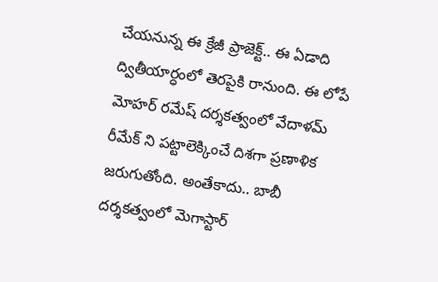చేయనున్న ఈ క్రేజీ ప్రాజెక్ట్.. ఈ ఏడాది ద్వితీయార్ధంలో తెరపైకి రానుంది. ఈ లోపే మోహర్ రమేష్ దర్శకత్వంలో వేదాళమ్ రీమేక్ ని పట్టాలెక్కించే దిశగా ప్రణాళిక జరుగుతోంది. అంతేకాదు.. బాబీ దర్శకత్వంలో మెగాస్టార్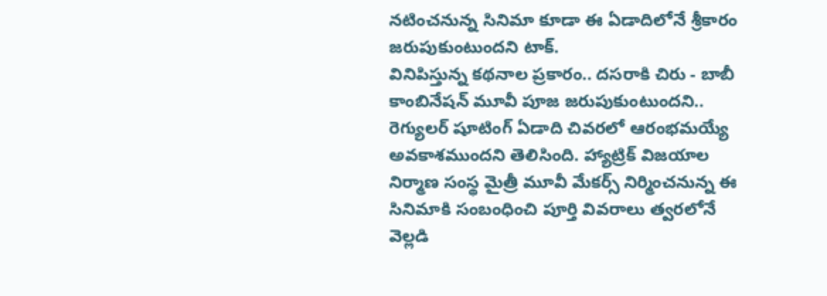నటించనున్న సినిమా కూడా ఈ ఏడాదిలోనే శ్రీకారం జరుపుకుంటుందని టాక్.
వినిపిస్తున్న కథనాల ప్రకారం.. దసరాకి చిరు - బాబీ కాంబినేషన్ మూవీ పూజ జరుపుకుంటుందని.. రెగ్యులర్ షూటింగ్ ఏడాది చివరలో ఆరంభమయ్యే అవకాశముందని తెలిసింది. హ్యాట్రిక్ విజయాల నిర్మాణ సంస్థ మైత్రీ మూవీ మేకర్స్ నిర్మించనున్న ఈ సినిమాకి సంబంధించి పూర్తి వివరాలు త్వరలోనే వెల్లడి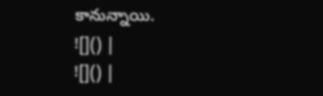కానున్నాయి.
![]() |
![]() |